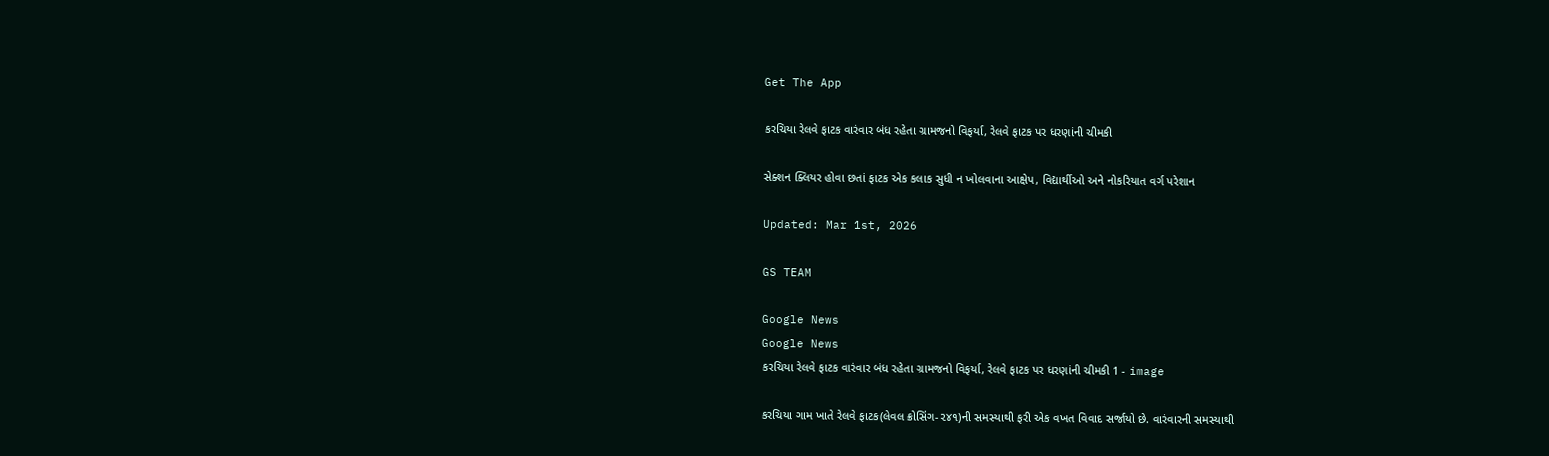Get The App

કરચિયા રેલવે ફાટક વારંવાર બંધ રહેતા ગ્રામજનો વિફર્યા, રેલવે ફાટક પર ધરણાંની ચીમકી

સેક્શન ક્લિયર હોવા છતાં ફાટક એક કલાક સુધી ન ખોલવાના આક્ષેપ, વિદ્યાર્થીઓ અને નોકરિયાત વર્ગ પરેશાન

Updated: Mar 1st, 2026

GS TEAM

Google News
Google News
કરચિયા રેલવે ફાટક વારંવાર બંધ રહેતા ગ્રામજનો વિફર્યા, રેલવે ફાટક પર ધરણાંની ચીમકી 1 - image

કરચિયા ગામ ખાતે રેલવે ફાટક(લેવલ ક્રોસિંગ-૨૪૧)ની સમસ્યાથી ફરી એક વખત વિવાદ સર્જાયો છે. વારંવારની સમસ્યાથી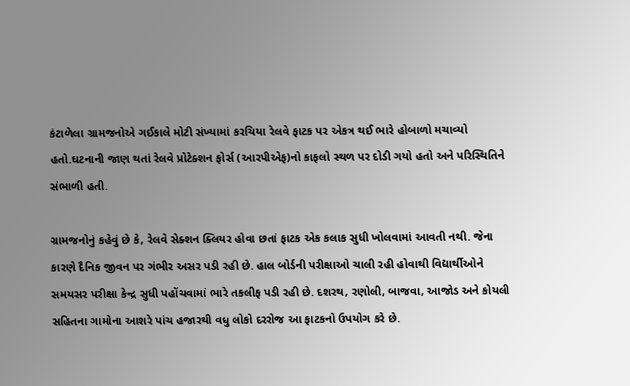કંટાળેલા ગ્રામજનોએ ગઈકાલે મોટી સંખ્યામાં કરચિયા રેલવે ફાટક પર એકત્ર થઈ ભારે હોબાળો મચાવ્યો હતો.ઘટનાની જાણ થતાં રેલવે પ્રોટેક્શન ફોર્સ (આરપીએફ)નો કાફલો સ્થળ પર દોડી ગયો હતો અને પરિસ્થિતિને સંભાળી હતી.

ગ્રામજનોનું કહેવું છે કે, રેલવે સેક્શન ક્લિયર હોવા છતાં ફાટક એક કલાક સુધી ખોલવામાં આવતી નથી. જેના કારણે દૈનિક જીવન પર ગંભીર અસર પડી રહી છે. હાલ બોર્ડની પરીક્ષાઓ ચાલી રહી હોવાથી વિદ્યાર્થીઓને સમયસર પરીક્ષા કેન્દ્ર સુધી પહોંચવામાં ભારે તકલીફ પડી રહી છે. દશરથ, રણોલી, બાજવા, આજોડ અને કોયલી સહિતના ગામોના આશરે પાંચ હજારથી વધુ લોકો દરરોજ આ ફાટકનો ઉપયોગ કરે છે.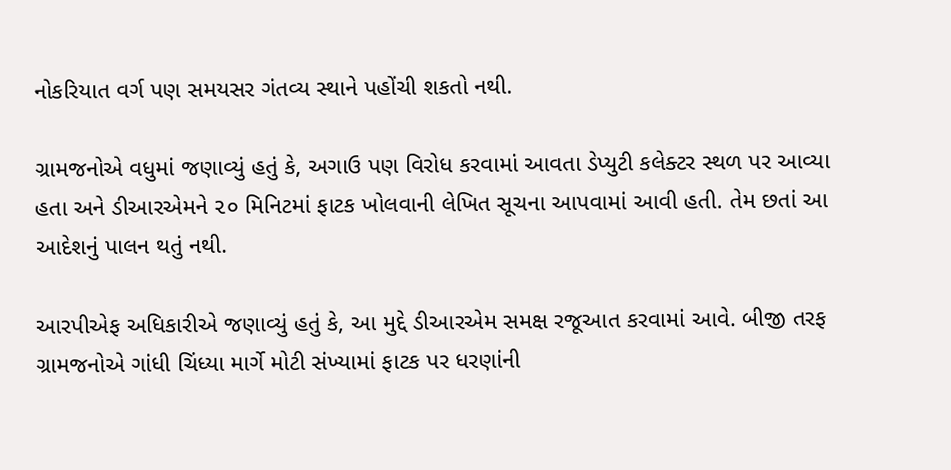નોકરિયાત વર્ગ પણ સમયસર ગંતવ્ય સ્થાને પહોંચી શકતો નથી.

ગ્રામજનોએ વધુમાં જણાવ્યું હતું કે, અગાઉ પણ વિરોધ કરવામાં આવતા ડેપ્યુટી કલેક્ટર સ્થળ પર આવ્યા હતા અને ડીઆરએમને ૨૦ મિનિટમાં ફાટક ખોલવાની લેખિત સૂચના આપવામાં આવી હતી. તેમ છતાં આ આદેશનું પાલન થતું નથી.

આરપીએફ અધિકારીએ જણાવ્યું હતું કે, આ મુદ્દે ડીઆરએમ સમક્ષ રજૂઆત કરવામાં આવે. બીજી તરફ ગ્રામજનોએ ગાંધી ચિંધ્યા માર્ગે મોટી સંખ્યામાં ફાટક પર ધરણાંની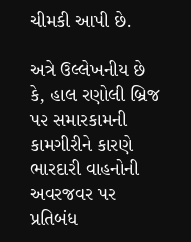ચીમકી આપી છે.

અત્રે ઉલ્લેખનીય છે કે, હાલ રણોલી બ્રિજ પ૨ સમારકામની કામગીરીને કારણે ભારદારી વાહનોની અવરજવર પર પ્રતિબંધ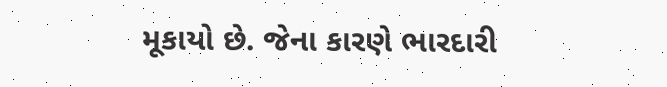મૂકાયો છે. જેના કારણે ભારદારી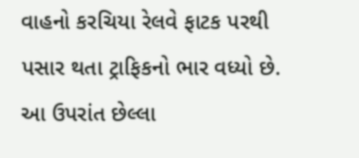વાહનો કરચિયા રેલવે ફાટક પરથી પસાર થતા ટ્રાફિકનો ભાર વધ્યો છે. આ ઉપરાંત છેલ્લા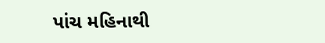પાંચ મહિનાથી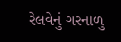રેલવેનું ગરનાળુ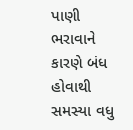પાણી ભરાવાને કારણે બંધ હોવાથી સમસ્યા વધુ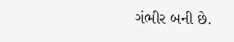ગંભીર બની છે.